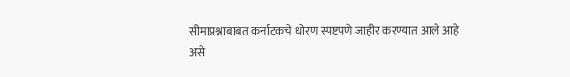सीमाप्रश्नाबाबत कर्नाटकचे धोरण स्पष्टपणे जाहीर करण्यात आले आहे असे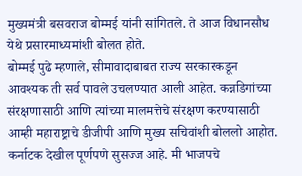मुख्यमंत्री बसवराज बोम्मई यांनी सांगितले. ते आज विधानसौध येथे प्रसारमाध्यमांशी बोलत होते.
बोम्मई पुढे म्हणाले, सीमावादाबाबत राज्य सरकारकडून आवश्यक ती सर्व पावले उचलण्यात आली आहेत. कन्नडिगांच्या संरक्षणासाठी आणि त्यांच्या मालमत्तेचे संरक्षण करण्यासाठी आम्ही महाराष्ट्राचे डीजीपी आणि मुख्य सचिवांशी बोललो आहोत. कर्नाटक देखील पूर्णपणे सुसज्ज आहे. मी भाजपचे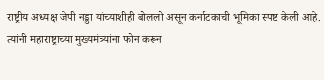राष्ट्रीय अध्यक्ष जेपी नड्डा यांच्याशीही बोललो असून कर्नाटकाची भूमिका स्पष्ट केली आहे. त्यांनी महाराष्ट्राच्या मुख्यमंत्र्यांना फोन करून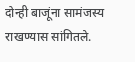दोन्ही बाजूंना सामंजस्य राखण्यास सांगितले.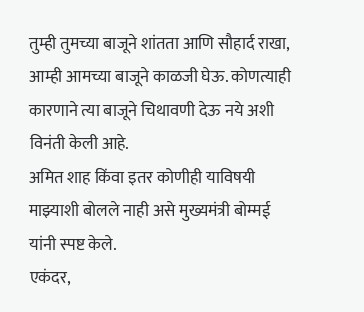तुम्ही तुमच्या बाजूने शांतता आणि सौहार्द राखा, आम्ही आमच्या बाजूने काळजी घेऊ. कोणत्याही कारणाने त्या बाजूने चिथावणी देऊ नये अशी विनंती केली आहे.
अमित शाह किंवा इतर कोणीही याविषयी माझ्याशी बोलले नाही असे मुख्यमंत्री बोम्मई यांनी स्पष्ट केले.
एकंदर,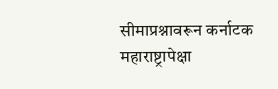सीमाप्रश्नावरून कर्नाटक महाराष्ट्रापेक्षा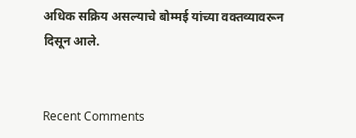अधिक सक्रिय असल्याचे बोम्मई यांच्या वक्तव्यावरून दिसून आले.


Recent Comments